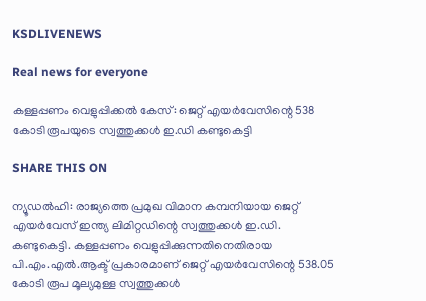KSDLIVENEWS

Real news for everyone

കള്ളപ്പണം വെളുപ്പിക്കല്‍ കേസ്: ജെറ്റ് എയര്‍വേസിന്റെ 538 കോടി രൂപയുടെ സ്വത്തുക്കള്‍ ഇ.ഡി കണ്ടുകെട്ടി

SHARE THIS ON

ന്യൂഡല്‍ഹി: രാജ്യത്തെ പ്രമുഖ വിമാന കമ്പനിയായ ജെറ്റ് എയര്‍വേസ് ഇന്ത്യ ലിമിറ്റഡിന്റെ സ്വത്തുക്കള്‍ ഇ.ഡി. കണ്ടുകെട്ടി. കള്ളപ്പണം വെളുപ്പിക്കുന്നതിനെതിരായ പി.എം.എല്‍.ആക്ട്‌ പ്രകാരമാണ് ജെറ്റ് എയര്‍വേസിന്റെ 538.05 കോടി രൂപ മൂല്യമുള്ള സ്വത്തുക്കള്‍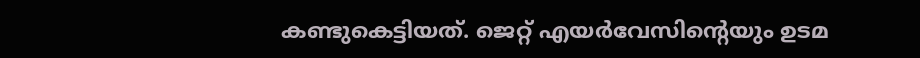കണ്ടുകെട്ടിയത്. ജെറ്റ് എയര്‍വേസിന്റെയും ഉടമ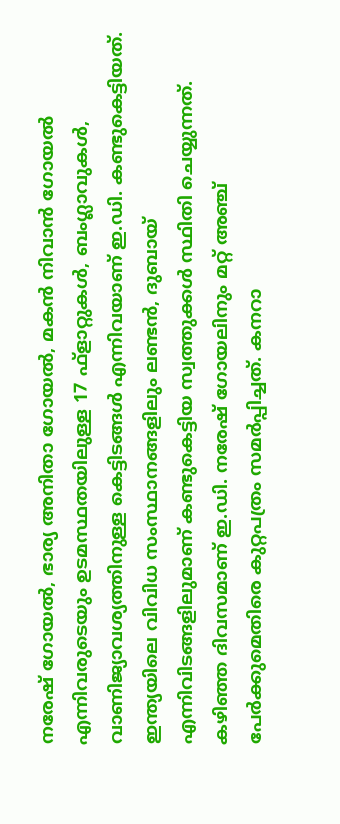നരേഷ് ഗോയല്‍, ഭാര്യ അനിതാ ഗോയല്‍, മകന്‍ നിവാന്‍ ഗോയല്‍ എന്നിവരുടെയും ഉടമസ്ഥതയിലുള്ള 17 ഫ്ളാറ്റുകള്‍, ബംഗ്ലാവുകള്‍, വാണിജ്യാവശ്യത്തിനുള്ള കെട്ടിടങ്ങള്‍ എന്നിവയാണ് ഇ.ഡി. കണ്ടുകെട്ടിയത്. ഇന്ത്യയിലെ വിവിധ സംസ്ഥാനങ്ങളിലും ലണ്ടന്‍, ദുബായ് എന്നിവിടങ്ങളിലുമാണ് കണ്ടുകെട്ടിയ സ്വത്തുക്കള്‍ സ്ഥിതി ചെയ്യുന്നത്. കഴിഞ്ഞ ദിവസമാണ് ഇ.ഡി. നരേഷ് ഗോയലിനും മറ്റ് അഞ്ച് പേര്‍ക്കുമെതിരെ കുറ്റപത്രം സമര്‍പ്പിച്ചത്. കനറാ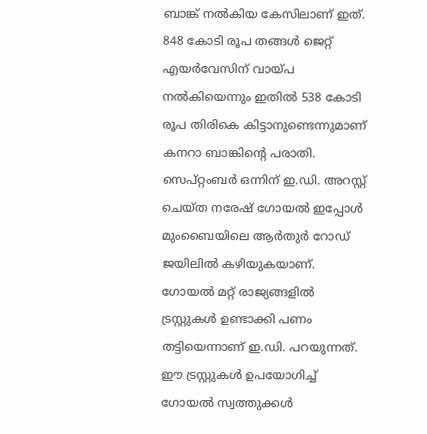ബാങ്ക് നല്‍കിയ കേസിലാണ് ഇത്. 848 കോടി രൂപ തങ്ങള്‍ ജെറ്റ് എയര്‍വേസിന് വായ്പ നല്‍കിയെന്നും ഇതില്‍ 538 കോടി രൂപ തിരികെ കിട്ടാനുണ്ടെന്നുമാണ് കനറാ ബാങ്കിന്റെ പരാതി. സെപ്റ്റംബര്‍ ഒന്നിന് ഇ.ഡി. അറസ്റ്റ് ചെയ്ത നരേഷ് ഗോയല്‍ ഇപ്പോള്‍ മുംബൈയിലെ ആര്‍തുര്‍ റോഡ് ജയിലില്‍ കഴിയുകയാണ്. ഗോയല്‍ മറ്റ് രാജ്യങ്ങളില്‍ ട്രസ്റ്റുകള്‍ ഉണ്ടാക്കി പണം തട്ടിയെന്നാണ് ഇ.ഡി. പറയുന്നത്. ഈ ട്രസ്റ്റുകള്‍ ഉപയോഗിച്ച് ഗോയല്‍ സ്വത്തുക്കള്‍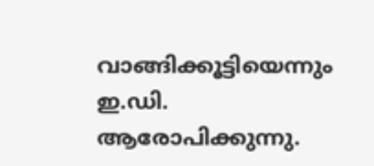വാങ്ങിക്കൂട്ടിയെന്നും ഇ.ഡി. ആരോപിക്കുന്നു.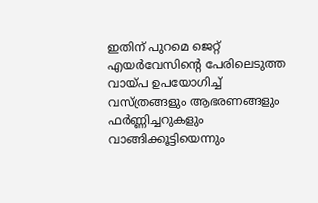ഇതിന് പുറമെ ജെറ്റ് എയര്‍വേസിന്റെ പേരിലെടുത്ത വായ്പ ഉപയോഗിച്ച് വസ്ത്രങ്ങളും ആഭരണങ്ങളും ഫര്‍ണ്ണിച്ചറുകളും വാങ്ങിക്കൂട്ടിയെന്നും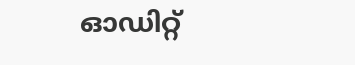ഓഡിറ്റ്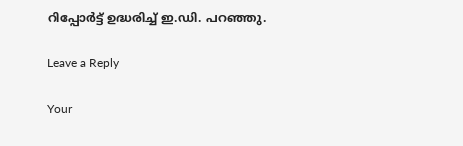റിപ്പോര്‍ട്ട് ഉദ്ധരിച്ച് ഇ.ഡി. പറഞ്ഞു.

Leave a Reply

Your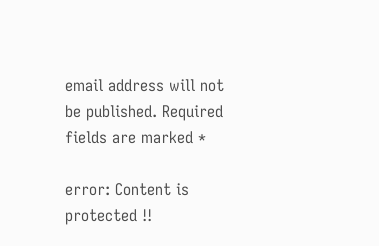email address will not be published. Required fields are marked *

error: Content is protected !!